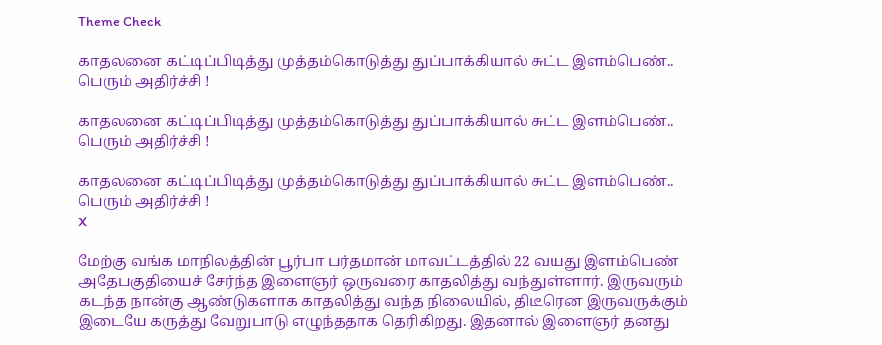Theme Check

காதலனை கட்டிப்பிடித்து முத்தம்கொடுத்து துப்பாக்கியால் சுட்ட இளம்பெண்.. பெரும் அதிர்ச்சி !

காதலனை கட்டிப்பிடித்து முத்தம்கொடுத்து துப்பாக்கியால் சுட்ட இளம்பெண்.. பெரும் அதிர்ச்சி !

காதலனை கட்டிப்பிடித்து முத்தம்கொடுத்து துப்பாக்கியால் சுட்ட இளம்பெண்.. பெரும் அதிர்ச்சி !
X

மேற்கு வங்க மாநிலத்தின் பூர்பா பர்தமான் மாவட்டத்தில் 22 வயது இளம்பெண் அதேபகுதியைச் சேர்ந்த இளைஞர் ஒருவரை காதலித்து வந்துள்ளார். இருவரும் கடந்த நான்கு ஆண்டுகளாக காதலித்து வந்த நிலையில், திடீரென இருவருக்கும் இடையே கருத்து வேறுபாடு எழுந்ததாக தெரிகிறது. இதனால் இளைஞர் தனது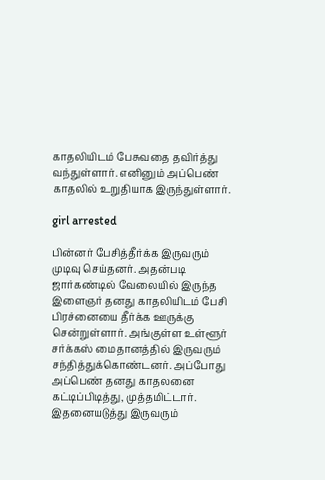காதலியிடம் பேசுவதை தவிர்த்து வந்துள்ளார். எனினும் அப்பெண் காதலில் உறுதியாக இருந்துள்ளார்.

girl arrested

பின்னர் பேசித்தீர்க்க இருவரும் முடிவு செய்தனர். அதன்படி ஜார்கண்டில் வேலையில் இருந்த இளைஞர் தனது காதலியிடம் பேசி பிரச்னையை தீர்க்க ஊருக்கு சென்றுள்ளார். அங்குள்ள உள்ளூர் சர்க்கஸ் மைதானத்தில் இருவரும் சந்தித்துக்கொண்டனர். அப்போது அப்பெண் தனது காதலனை கட்டிப்பிடித்து, முத்தமிட்டார். இதனையடுத்து இருவரும்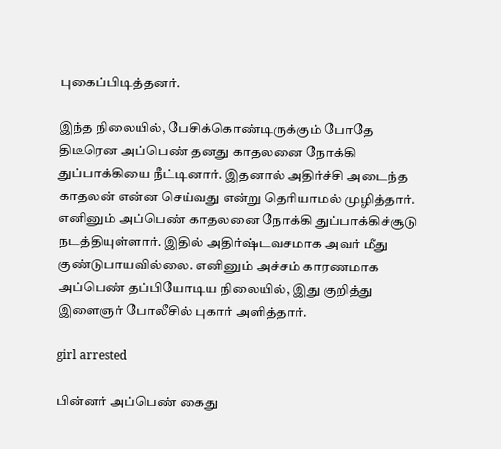புகைப்பிடித்தனர்.

இந்த நிலையில், பேசிக்கொண்டிருக்கும் போதே திடீரென அப்பெண் தனது காதலனை நோக்கி துப்பாக்கியை நீட்டினார். இதனால் அதிர்ச்சி அடைந்த காதலன் என்ன செய்வது என்று தெரியாமல் முழித்தார். எனினும் அப்பெண் காதலனை நோக்கி துப்பாக்கிச்சூடு நடத்தியுள்ளார். இதில் அதிர்ஷ்டவசமாக அவர் மீது குண்டுபாயவில்லை. எனினும் அச்சம் காரணமாக அப்பெண் தப்பியோடிய நிலையில், இது குறித்து இளைஞர் போலீசில் புகார் அளித்தார்.

girl arrested

பின்னர் அப்பெண் கைது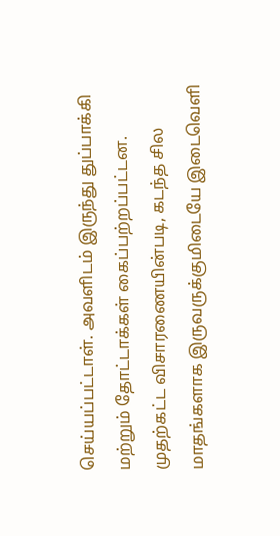செய்யப்பட்டாள். அவளிடம் இருந்து துப்பாக்கி மற்றும் தோட்டாக்கள் கைப்பற்றப்பட்டன. முதற்கட்ட விசாரணையின்படி, கடந்த சில மாதங்களாக இருவருக்குமிடையே இடைவெளி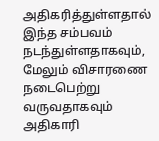அதிகரித்துள்ளதால் இந்த சம்பவம் நடந்துள்ளதாகவும், மேலும் விசாரணை நடைபெற்று வருவதாகவும் அதிகாரி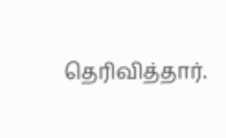தெரிவித்தார்.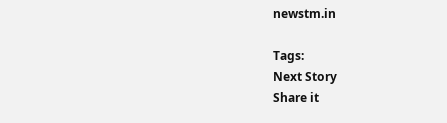newstm.in

Tags:
Next Story
Share it